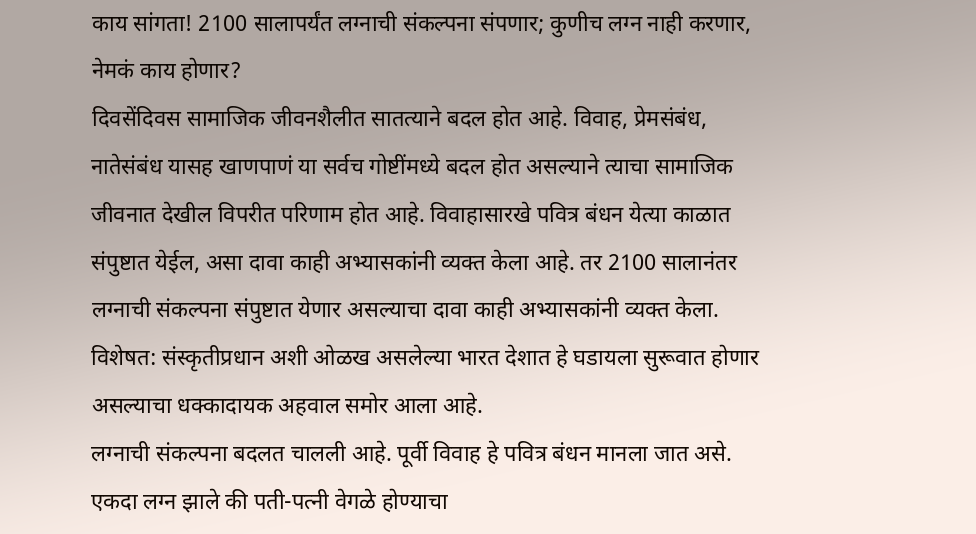काय सांगता! 2100 सालापर्यंत लग्नाची संकल्पना संपणार; कुणीच लग्न नाही करणार, नेमकं काय होणार?
दिवसेंदिवस सामाजिक जीवनशैलीत सातत्याने बदल होत आहे. विवाह, प्रेमसंबंध, नातेसंबंध यासह खाणपाणं या सर्वच गोष्टींमध्ये बदल होत असल्याने त्याचा सामाजिक जीवनात देखील विपरीत परिणाम होत आहे. विवाहासारखे पवित्र बंधन येत्या काळात संपुष्टात येईल, असा दावा काही अभ्यासकांनी व्यक्त केला आहे. तर 2100 सालानंतर लग्नाची संकल्पना संपुष्टात येणार असल्याचा दावा काही अभ्यासकांनी व्यक्त केला. विशेषत: संस्कृतीप्रधान अशी ओळख असलेल्या भारत देशात हे घडायला सुरूवात होणार असल्याचा धक्कादायक अहवाल समोर आला आहे.
लग्नाची संकल्पना बदलत चालली आहे. पूर्वी विवाह हे पवित्र बंधन मानला जात असे. एकदा लग्न झाले की पती-पत्नी वेगळे होण्याचा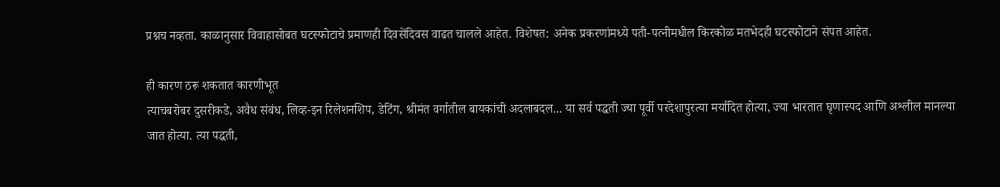प्रश्नच नव्हता. काळानुसार विवाहासोबत घटस्फोटाचे प्रमाणही दिवसेंदिवस वाढत चालले आहेत. विशेषत: अनेक प्रकरणांमध्ये पती-पत्नीमधील किरकोळ मतभेदही घटस्फोटाने संपत आहेत.

ही कारण ठरू शकतात कारणीभूत
त्याचबरोबर दुसरीकडे, अवैध संबंध, लिव्ह-इन रिलेशनशिप, डेटिंग, श्रीमंत वर्गातील बायकांची अदलाबदल... या सर्व पद्धती ज्या पूर्वी परदेशापुरत्या मर्यादित होत्या, ज्या भारतात घृणास्पद आणि अश्लील मानल्या जात होत्या. त्या पद्धती,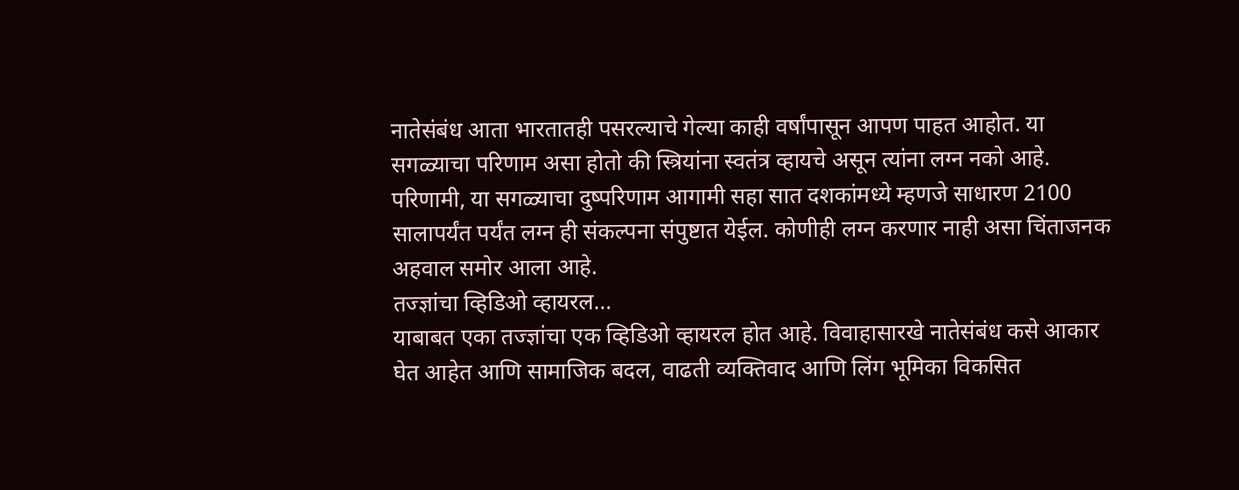नातेसंबंध आता भारतातही पसरल्याचे गेल्या काही वर्षांपासून आपण पाहत आहोत. या सगळ्याचा परिणाम असा होतो की स्त्रियांना स्वतंत्र व्हायचे असून त्यांना लग्न नको आहे.
परिणामी, या सगळ्याचा दुष्परिणाम आगामी सहा सात दशकांमध्ये म्हणजे साधारण 2100 सालापर्यंत पर्यंत लग्न ही संकल्पना संपुष्टात येईल. कोणीही लग्न करणार नाही असा चिंताजनक अहवाल समोर आला आहे.
तज्ज्ञांचा व्हिडिओ व्हायरल...
याबाबत एका तज्ज्ञांचा एक व्हिडिओ व्हायरल होत आहे. विवाहासारखे नातेसंबंध कसे आकार घेत आहेत आणि सामाजिक बदल, वाढती व्यक्तिवाद आणि लिंग भूमिका विकसित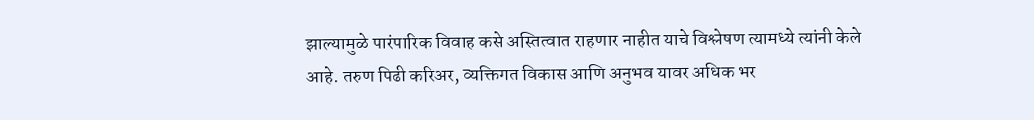झाल्यामुळे पारंपारिक विवाह कसे अस्तित्वात राहणार नाहीत याचे विश्लेषण त्यामध्ये त्यांनी केले आहे. तरुण पिढी करिअर, व्यक्तिगत विकास आणि अनुभव यावर अधिक भर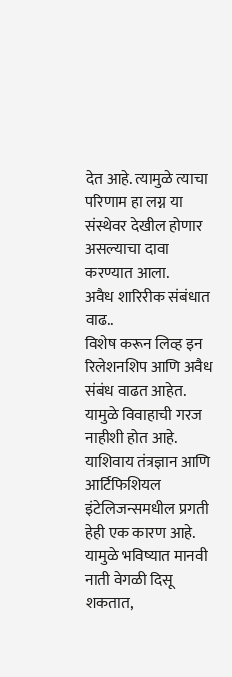देत आहे. त्यामुळे त्याचा परिणाम हा लग्न या संस्थेवर देखील होणार असल्याचा दावा करण्यात आला.
अवैध शारिरीक संबंधात वाढ..
विशेष करून लिव्ह इन रिलेशनशिप आणि अवैध संबंध वाढत आहेत. यामुळे विवाहाची गरज नाहीशी होत आहे. याशिवाय तंत्रज्ञान आणि आर्टिफिशियल इंटेलिजन्समधील प्रगती हेही एक कारण आहे. यामुळे भविष्यात मानवी नाती वेगळी दिसू शकतात,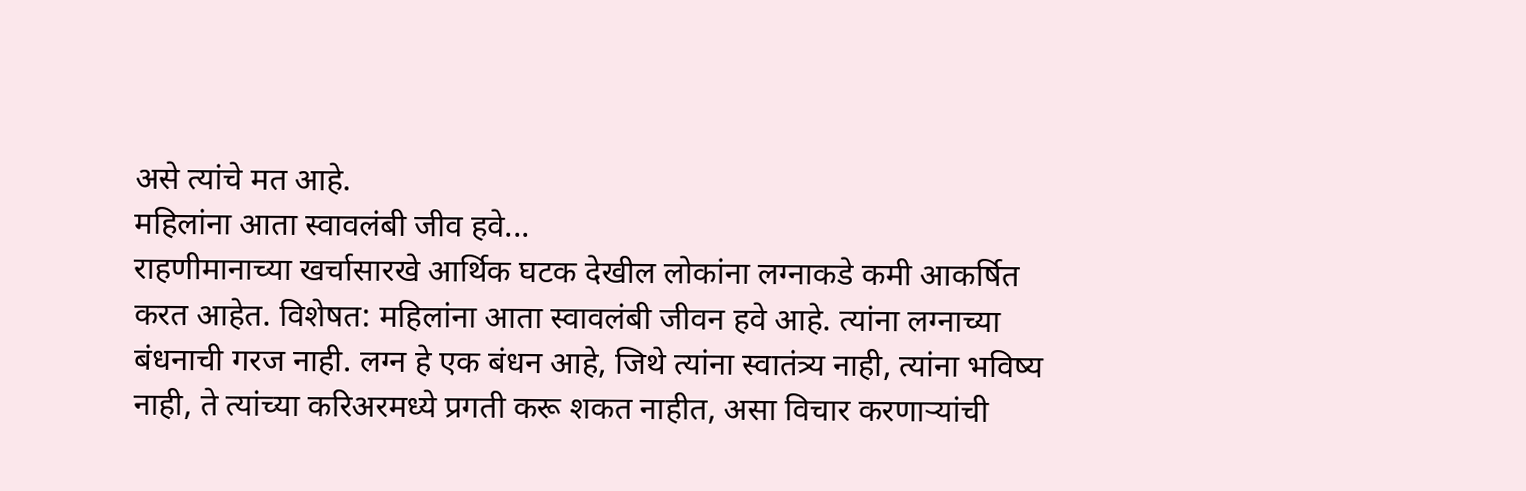असे त्यांचे मत आहे.
महिलांना आता स्वावलंबी जीव हवे...
राहणीमानाच्या खर्चासारखे आर्थिक घटक देखील लोकांना लग्नाकडे कमी आकर्षित करत आहेत. विशेषत: महिलांना आता स्वावलंबी जीवन हवे आहे. त्यांना लग्नाच्या बंधनाची गरज नाही. लग्न हे एक बंधन आहे, जिथे त्यांना स्वातंत्र्य नाही, त्यांना भविष्य नाही, ते त्यांच्या करिअरमध्ये प्रगती करू शकत नाहीत, असा विचार करणाऱ्यांची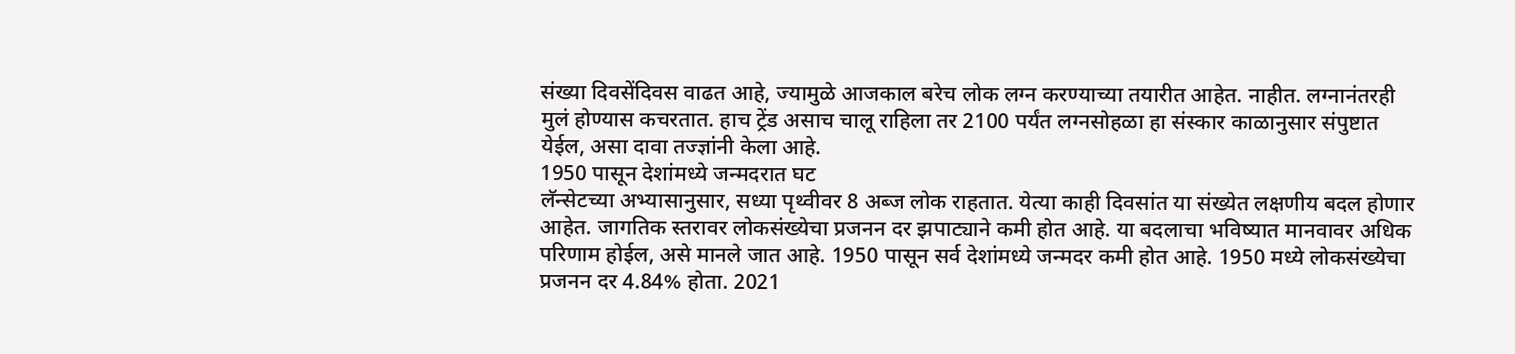संख्या दिवसेंदिवस वाढत आहे, ज्यामुळे आजकाल बरेच लोक लग्न करण्याच्या तयारीत आहेत. नाहीत. लग्नानंतरही मुलं होण्यास कचरतात. हाच ट्रेंड असाच चालू राहिला तर 2100 पर्यंत लग्नसोहळा हा संस्कार काळानुसार संपुष्टात येईल, असा दावा तज्ज्ञांनी केला आहे.
1950 पासून देशांमध्ये जन्मदरात घट
लॅन्सेटच्या अभ्यासानुसार, सध्या पृथ्वीवर 8 अब्ज लोक राहतात. येत्या काही दिवसांत या संख्येत लक्षणीय बदल होणार आहेत. जागतिक स्तरावर लोकसंख्येचा प्रजनन दर झपाट्याने कमी होत आहे. या बदलाचा भविष्यात मानवावर अधिक परिणाम होईल, असे मानले जात आहे. 1950 पासून सर्व देशांमध्ये जन्मदर कमी होत आहे. 1950 मध्ये लोकसंख्येचा प्रजनन दर 4.84% होता. 2021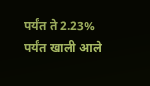पर्यंत ते 2.23% पर्यंत खाली आले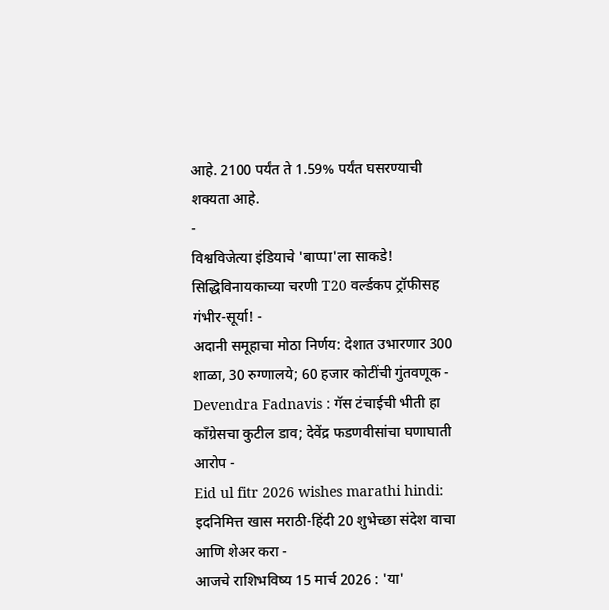आहे. 2100 पर्यंत ते 1.59% पर्यंत घसरण्याची शक्यता आहे.
-
विश्वविजेत्या इंडियाचे 'बाप्पा'ला साकडे! सिद्धिविनायकाच्या चरणी T20 वर्ल्डकप ट्रॉफीसह गंभीर-सूर्या! -
अदानी समूहाचा मोठा निर्णय: देशात उभारणार 300 शाळा, 30 रुग्णालये; 60 हजार कोटींची गुंतवणूक -
Devendra Fadnavis : गॅस टंचाईची भीती हा काँग्रेसचा कुटील डाव; देवेंद्र फडणवीसांचा घणाघाती आरोप -
Eid ul fitr 2026 wishes marathi hindi: इदनिमित्त खास मराठी-हिंदी 20 शुभेच्छा संदेश वाचा आणि शेअर करा -
आजचे राशिभविष्य 15 मार्च 2026 : 'या'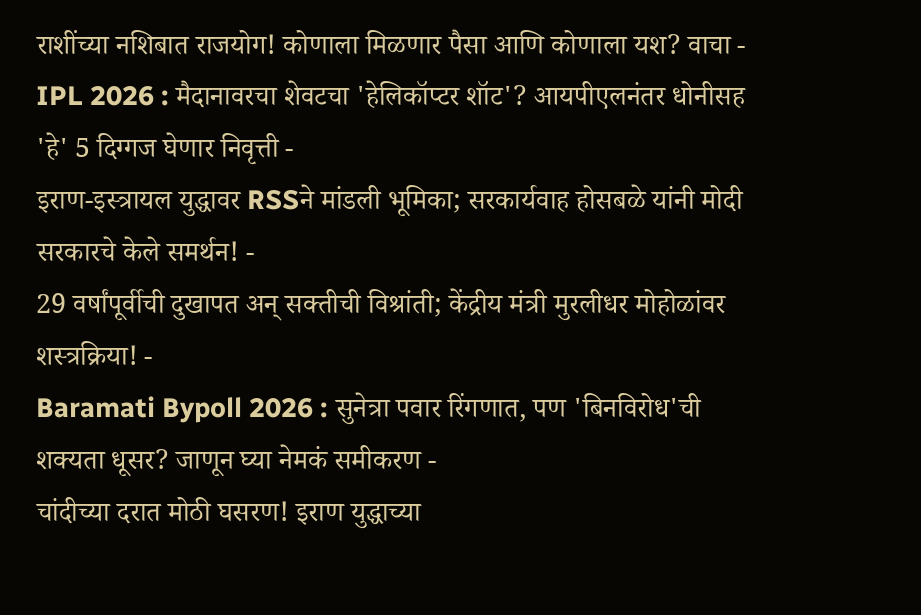राशींच्या नशिबात राजयोग! कोणाला मिळणार पैसा आणि कोणाला यश? वाचा -
IPL 2026 : मैदानावरचा शेवटचा 'हेलिकॉप्टर शॉट'? आयपीएलनंतर धोनीसह 'हे' 5 दिग्गज घेणार निवृत्ती -
इराण-इस्त्रायल युद्धावर RSSने मांडली भूमिका; सरकार्यवाह होसबळे यांनी मोदी सरकारचे केले समर्थन! -
29 वर्षांपूर्वीची दुखापत अन् सक्तीची विश्रांती; केंद्रीय मंत्री मुरलीधर मोहोळांवर शस्त्रक्रिया! -
Baramati Bypoll 2026 : सुनेत्रा पवार रिंगणात, पण 'बिनविरोध'ची शक्यता धूसर? जाणून घ्या नेमकं समीकरण -
चांदीच्या दरात मोठी घसरण! इराण युद्धाच्या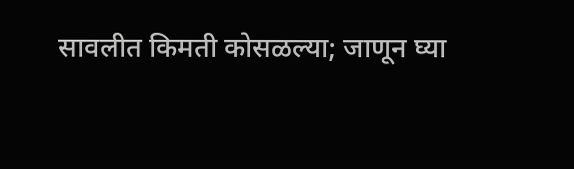सावलीत किमती कोसळल्या; जाणून घ्या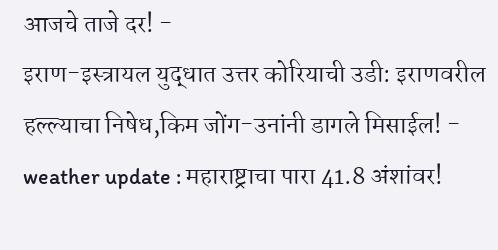आजचे ताजे दर! -
इराण-इस्त्रायल युद्धात उत्तर कोरियाची उडी: इराणवरील हल्ल्याचा निषेध,किम जोंग-उनांनी डागले मिसाईल! -
weather update : महाराष्ट्राचा पारा 41.8 अंशांवर!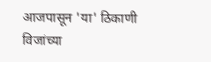आजपासून 'या' ठिकाणी विजांच्या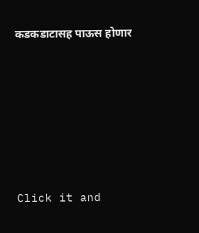कडकडाटासह पाऊस होणार








Click it and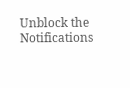Unblock the Notifications